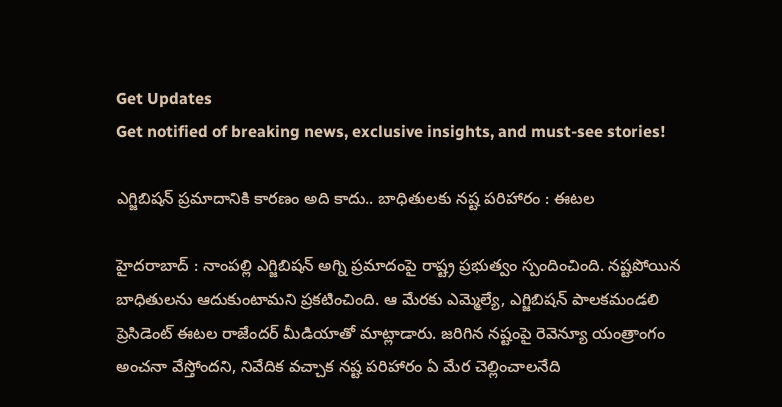Get Updates
Get notified of breaking news, exclusive insights, and must-see stories!

ఎగ్జిబిషన్ ప్రమాదానికి కారణం అది కాదు.. బాధితులకు నష్ట పరిహారం : ఈటల

హైదరాబాద్ : నాంపల్లి ఎగ్జిబిషన్ అగ్ని ప్రమాదంపై రాష్ట్ర ప్రభుత్వం స్పందించింది. నష్టపోయిన బాధితులను ఆదుకుంటామని ప్రకటించింది. ఆ మేరకు ఎమ్మెల్యే, ఎగ్జిబిషన్ పాలకమండలి ప్రెసిడెంట్ ఈటల రాజేందర్ మీడియాతో మాట్లాడారు. జరిగిన నష్టంపై రెవెన్యూ యంత్రాంగం అంచనా వేస్తోందని, నివేదిక వచ్చాక నష్ట పరిహారం ఏ మేర చెల్లించాలనేది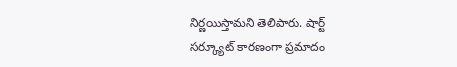నిర్ణయిస్తామని తెలిపారు. షార్ట్ సర్క్యూట్ కారణంగా ప్రమాదం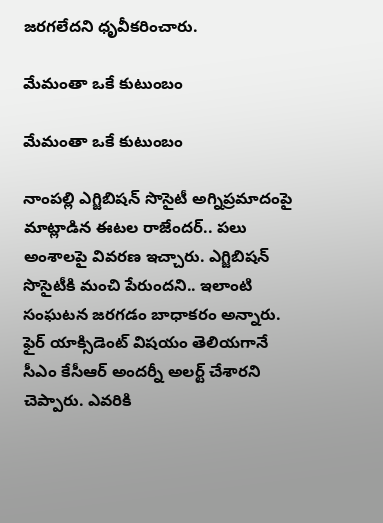జరగలేదని ధృవీకరించారు.

మేమంతా ఒకే కుటుంబం

మేమంతా ఒకే కుటుంబం

నాంపల్లి ఎగ్జిబిషన్ సొసైటీ అగ్నిప్రమాదంపై మాట్లాడిన ఈటల రాజేందర్.. పలు అంశాలపై వివరణ ఇచ్చారు. ఎగ్జిబిషన్ సొసైటీకి మంచి పేరుందని.. ఇలాంటి సంఘటన జరగడం బాధాకరం అన్నారు. ఫైర్ యాక్సిడెంట్ విషయం తెలియగానే సీఎం కేసీఆర్ అందర్నీ అలర్ట్ చేశారని చెప్పారు. ఎవరికి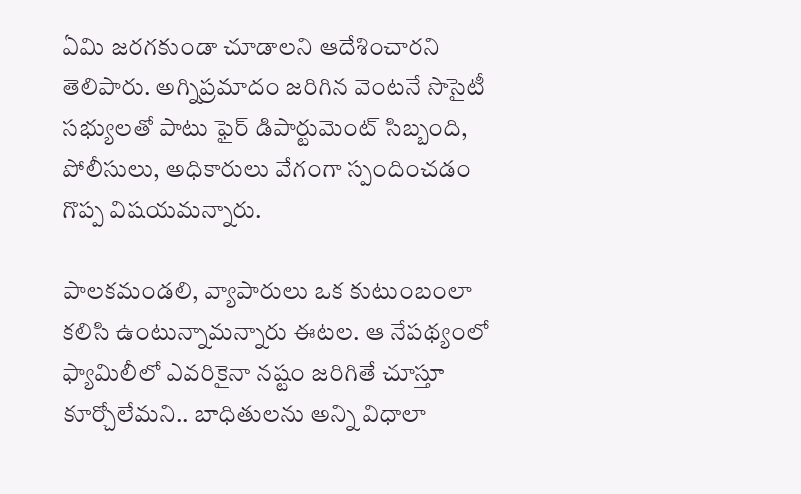ఏమి జరగకుండా చూడాలని ఆదేశించారని తెలిపారు. అగ్నిప్రమాదం జరిగిన వెంటనే సొసైటీ సభ్యులతో పాటు ఫైర్ డిపార్టుమెంట్ సిబ్బంది, పోలీసులు, అధికారులు వేగంగా స్పందించడం గొప్ప విషయమన్నారు.

పాలకమండలి, వ్యాపారులు ఒక కుటుంబంలా కలిసి ఉంటున్నామన్నారు ఈటల. ఆ నేపథ్యంలో ఫ్యామిలీలో ఎవరికైనా నష్టం జరిగితే చూస్తూ కూర్చోలేమని.. బాధితులను అన్ని విధాలా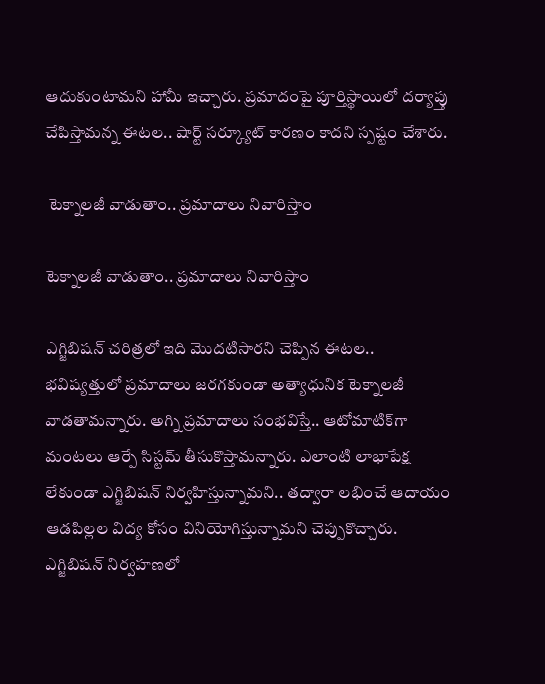ఆదుకుంటామని హామీ ఇచ్చారు. ప్రమాదంపై పూర్తిస్థాయిలో దర్యాప్తు చేపిస్తామన్న ఈటల.. షార్ట్ సర్క్యూట్ కారణం కాదని స్పష్టం చేశారు.

 టెక్నాలజీ వాడుతాం.. ప్రమాదాలు నివారిస్తాం

టెక్నాలజీ వాడుతాం.. ప్రమాదాలు నివారిస్తాం

ఎగ్జిబిషన్ చరిత్రలో ఇది మొదటిసారని చెప్పిన ఈటల.. భవిష్యత్తులో ప్రమాదాలు జరగకుండా అత్యాధునిక టెక్నాలజీ వాడతామన్నారు. అగ్ని ప్రమాదాలు సంభవిస్తే.. ఆటోమాటిక్‌గా మంటలు ఆర్పే సిస్టమ్ తీసుకొస్తామన్నారు. ఎలాంటి లాభాపేక్ష లేకుండా ఎగ్జిబిషన్ నిర్వహిస్తున్నామని.. తద్వారా లభించే ఆదాయం ఆడపిల్లల విద్య కోసం వినియోగిస్తున్నామని చెప్పుకొచ్చారు. ఎగ్జిబిషన్ నిర్వహణలో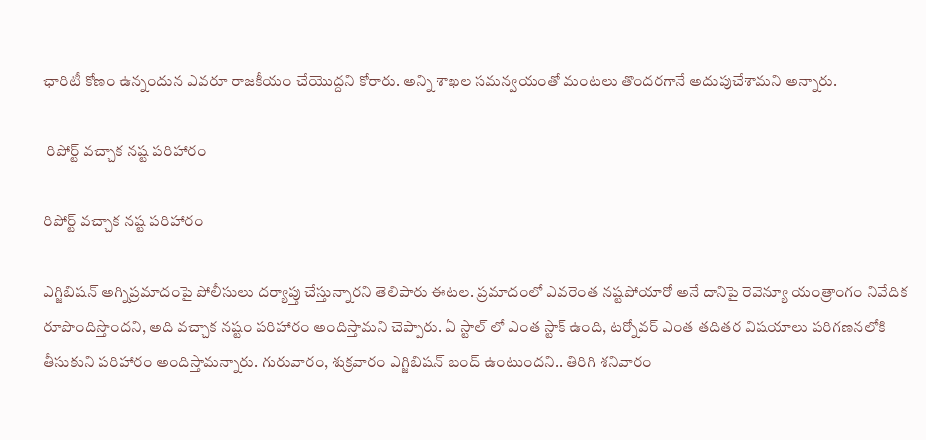ఛారిటీ కోణం ఉన్నందున ఎవరూ రాజకీయం చేయొద్దని కోరారు. అన్ని శాఖల సమన్వయంతో మంటలు తొందరగానే అదుపుచేశామని అన్నారు.

 రిపోర్ట్ వచ్చాక నష్ట పరిహారం

రిపోర్ట్ వచ్చాక నష్ట పరిహారం

ఎగ్జిబిషన్ అగ్నిప్రమాదంపై పోలీసులు దర్యాప్తు చేస్తున్నారని తెలిపారు ఈటల. ప్రమాదంలో ఎవరెంత నష్టపోయారో అనే దానిపై రెవెన్యూ యంత్రాంగం నివేదిక రూపొందిస్తొందని, అది వచ్చాక నష్టం పరిహారం అందిస్తామని చెప్పారు. ఏ స్టాల్ లో ఎంత స్టాక్ ఉంది, టర్నోవర్ ఎంత తదితర విషయాలు పరిగణనలోకి తీసుకుని పరిహారం అందిస్తామన్నారు. గురువారం, శుక్రవారం ఎగ్జిబిషన్ బంద్ ఉంటుందని.. తిరిగి శనివారం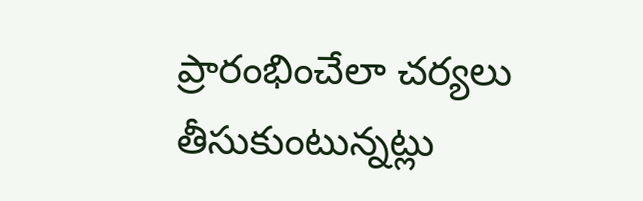ప్రారంభించేలా చర్యలు తీసుకుంటున్నట్లు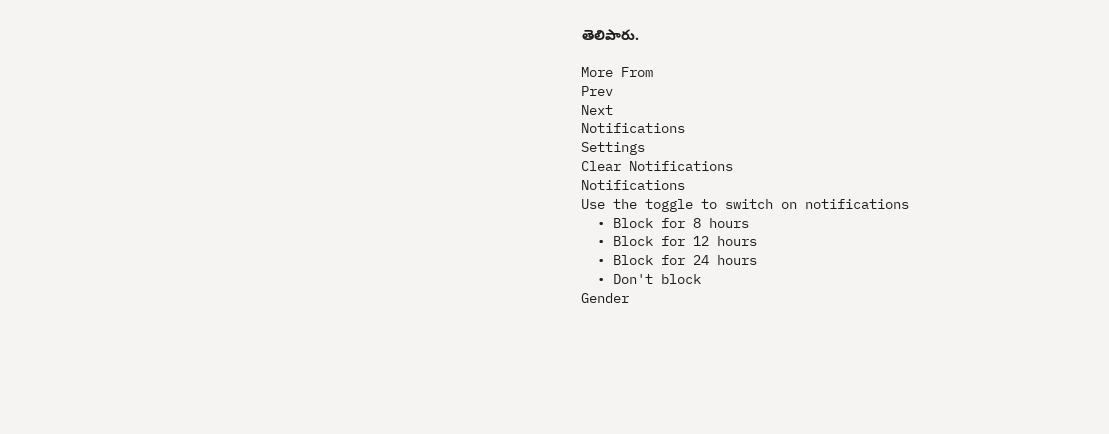తెలిపారు.

More From
Prev
Next
Notifications
Settings
Clear Notifications
Notifications
Use the toggle to switch on notifications
  • Block for 8 hours
  • Block for 12 hours
  • Block for 24 hours
  • Don't block
Gender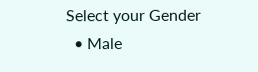Select your Gender
  • Male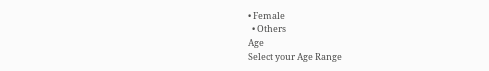• Female
  • Others
Age
Select your Age Range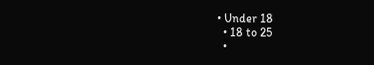• Under 18
  • 18 to 25
  •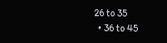26 to 35
  • 36 to 45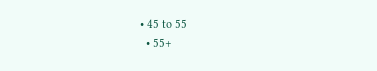• 45 to 55
  • 55+